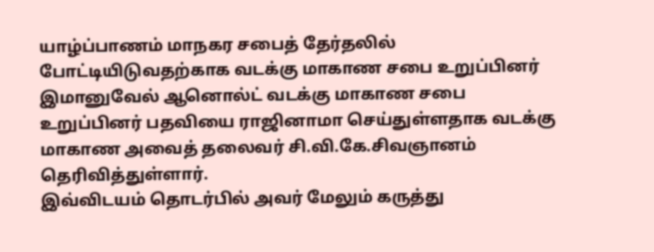யாழ்ப்பாணம் மாநகர சபைத் தேர்தலில் போட்டியிடுவதற்காக வடக்கு மாகாண சபை உறுப்பினர் இமானுவேல் ஆனொல்ட் வடக்கு மாகாண சபை உறுப்பினர் பதவியை ராஜினாமா செய்துள்ளதாக வடக்கு மாகாண அவைத் தலைவர் சி.வி.கே.சிவஞானம் தெரிவித்துள்ளார்.
இவ்விடயம் தொடர்பில் அவர் மேலும் கருத்து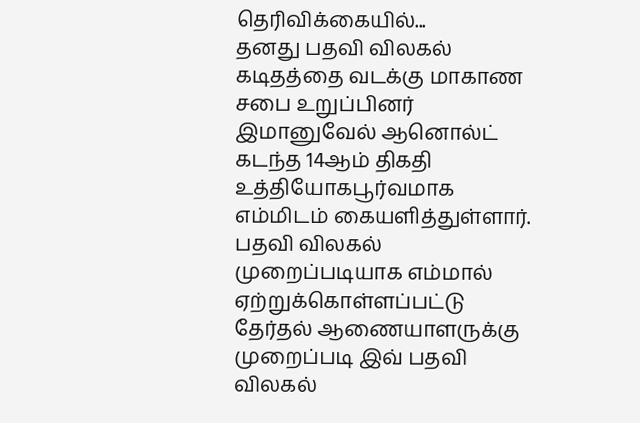தெரிவிக்கையில்...
தனது பதவி விலகல் கடிதத்தை வடக்கு மாகாண சபை உறுப்பினர் இமானுவேல் ஆனொல்ட் கடந்த 14ஆம் திகதி உத்தியோகபூர்வமாக எம்மிடம் கையளித்துள்ளார்.
பதவி விலகல் முறைப்படியாக எம்மால் ஏற்றுக்கொள்ளப்பட்டு தேர்தல் ஆணையாளருக்கு முறைப்படி இவ் பதவி விலகல்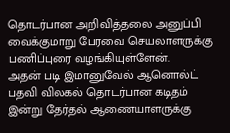தொடர்பான அறிவித்தலை அனுப்பி வைக்குமாறு பேரவை செயலாளருக்கு பணிப்புரை வழங்கியுள்ளேன்.
அதன் படி இமானுவேல் ஆனொல்ட் பதவி விலகல் தொடர்பான கடிதம் இன்று தேர்தல் ஆணையாளருக்கு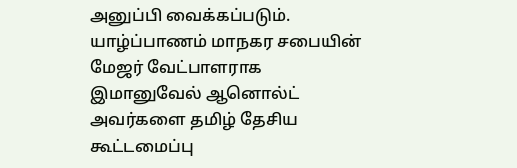அனுப்பி வைக்கப்படும்.
யாழ்ப்பாணம் மாநகர சபையின் மேஜர் வேட்பாளராக இமானுவேல் ஆனொல்ட் அவர்களை தமிழ் தேசிய கூட்டமைப்பு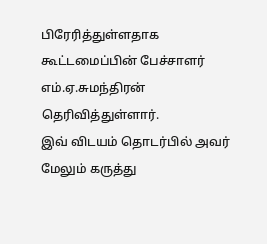பிரேரித்துள்ளதாக கூட்டமைப்பின் பேச்சாளர் எம்.ஏ.சுமந்திரன் தெரிவித்துள்ளார்.
இவ் விடயம் தொடர்பில் அவர் மேலும் கருத்து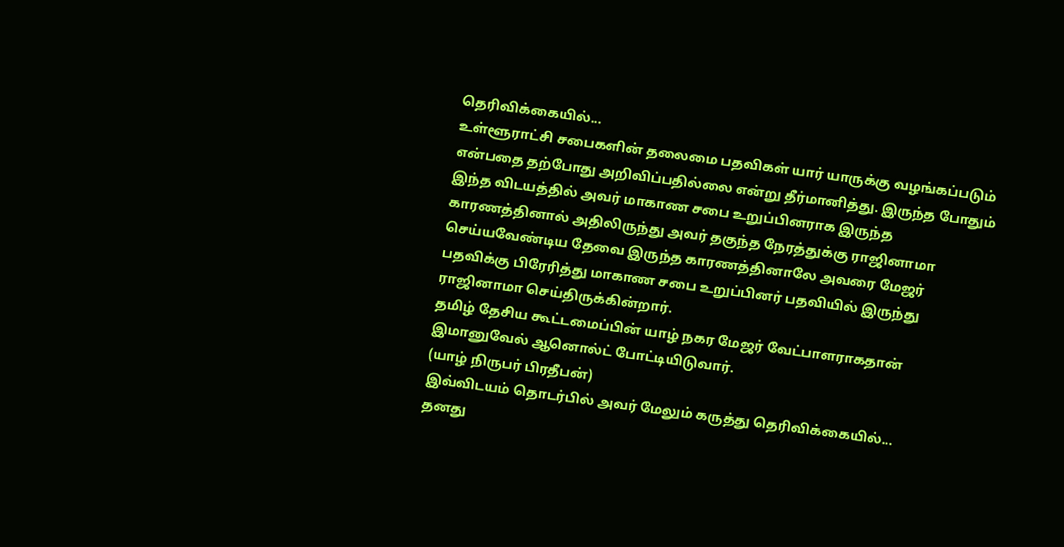தெரிவிக்கையில்...
உள்ளூராட்சி சபைகளின் தலைமை பதவிகள் யார் யாருக்கு வழங்கப்படும் என்பதை தற்போது அறிவிப்பதில்லை என்று தீர்மானித்து. இருந்த போதும் இந்த விடயத்தில் அவர் மாகாண சபை உறுப்பினராக இருந்த காரணத்தினால் அதிலிருந்து அவர் தகுந்த நேரத்துக்கு ராஜினாமா செய்யவேண்டிய தேவை இருந்த காரணத்தினாலே அவரை மேஜர் பதவிக்கு பிரேரித்து மாகாண சபை உறுப்பினர் பதவியில் இருந்து ராஜினாமா செய்திருக்கின்றார்.
தமிழ் தேசிய கூட்டமைப்பின் யாழ் நகர மேஜர் வேட்பாளராகதான் இமானுவேல் ஆனொல்ட் போட்டியிடுவார்.
(யாழ் நிருபர் பிரதீபன்)
இவ்விடயம் தொடர்பில் அவர் மேலும் கருத்து தெரிவிக்கையில்...
தனது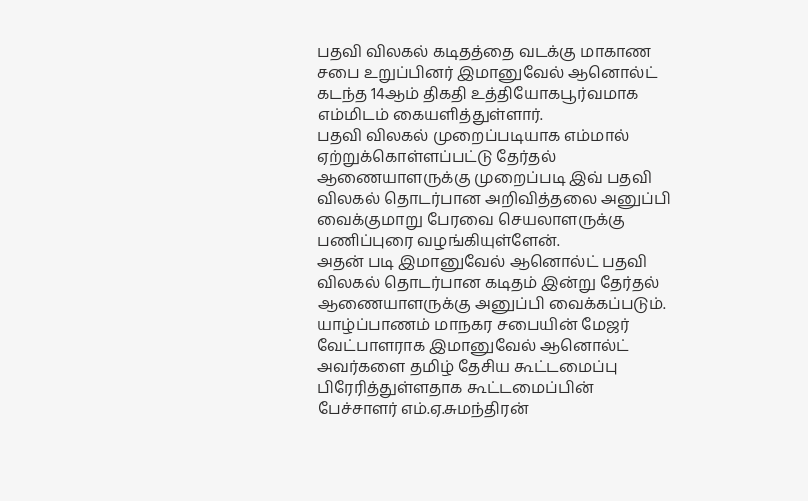பதவி விலகல் கடிதத்தை வடக்கு மாகாண சபை உறுப்பினர் இமானுவேல் ஆனொல்ட் கடந்த 14ஆம் திகதி உத்தியோகபூர்வமாக எம்மிடம் கையளித்துள்ளார்.
பதவி விலகல் முறைப்படியாக எம்மால் ஏற்றுக்கொள்ளப்பட்டு தேர்தல் ஆணையாளருக்கு முறைப்படி இவ் பதவி விலகல் தொடர்பான அறிவித்தலை அனுப்பி வைக்குமாறு பேரவை செயலாளருக்கு பணிப்புரை வழங்கியுள்ளேன்.
அதன் படி இமானுவேல் ஆனொல்ட் பதவி விலகல் தொடர்பான கடிதம் இன்று தேர்தல் ஆணையாளருக்கு அனுப்பி வைக்கப்படும்.
யாழ்ப்பாணம் மாநகர சபையின் மேஜர் வேட்பாளராக இமானுவேல் ஆனொல்ட் அவர்களை தமிழ் தேசிய கூட்டமைப்பு பிரேரித்துள்ளதாக கூட்டமைப்பின் பேச்சாளர் எம்.ஏ.சுமந்திரன்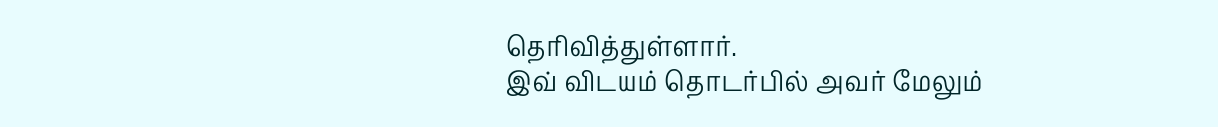தெரிவித்துள்ளார்.
இவ் விடயம் தொடர்பில் அவர் மேலும்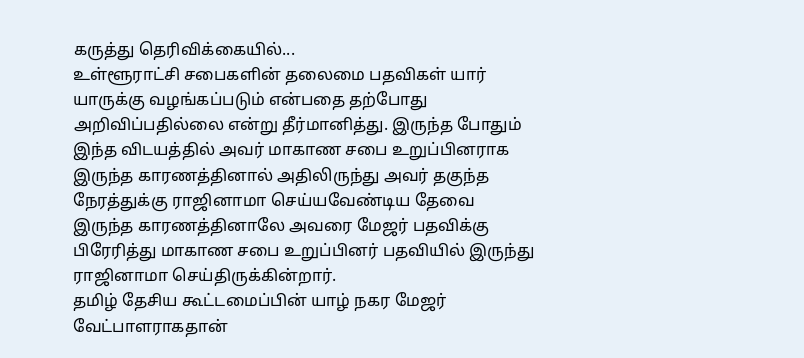கருத்து தெரிவிக்கையில்...
உள்ளூராட்சி சபைகளின் தலைமை பதவிகள் யார் யாருக்கு வழங்கப்படும் என்பதை தற்போது அறிவிப்பதில்லை என்று தீர்மானித்து. இருந்த போதும் இந்த விடயத்தில் அவர் மாகாண சபை உறுப்பினராக இருந்த காரணத்தினால் அதிலிருந்து அவர் தகுந்த நேரத்துக்கு ராஜினாமா செய்யவேண்டிய தேவை இருந்த காரணத்தினாலே அவரை மேஜர் பதவிக்கு பிரேரித்து மாகாண சபை உறுப்பினர் பதவியில் இருந்து ராஜினாமா செய்திருக்கின்றார்.
தமிழ் தேசிய கூட்டமைப்பின் யாழ் நகர மேஜர் வேட்பாளராகதான்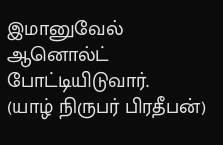இமானுவேல் ஆனொல்ட் போட்டியிடுவார்.
(யாழ் நிருபர் பிரதீபன்)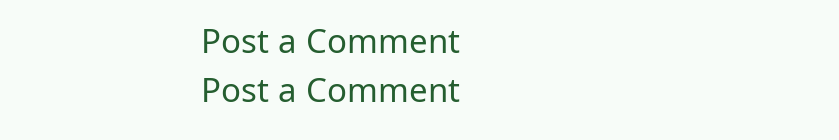Post a Comment
Post a Comment